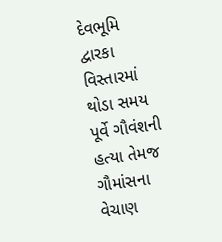દેવભૂમિ દ્વારકા વિસ્તારમાં થોડા સમય પૂર્વે ગૌવંશની હત્યા તેમજ ગૌમાંસના વેચાણ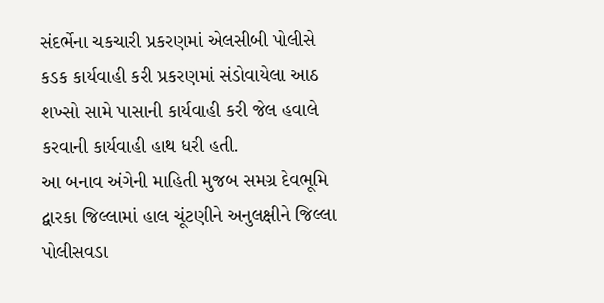સંદર્ભેના ચકચારી પ્રકરણમાં એલસીબી પોલીસે કડક કાર્યવાહી કરી પ્રકરણમાં સંડોવાયેલા આઠ શખ્સો સામે પાસાની કાર્યવાહી કરી જેલ હવાલે કરવાની કાર્યવાહી હાથ ધરી હતી.
આ બનાવ અંગેની માહિતી મુજબ સમગ્ર દેવભૂમિ દ્વારકા જિલ્લામાં હાલ ચૂંટણીને અનુલક્ષીને જિલ્લા પોલીસવડા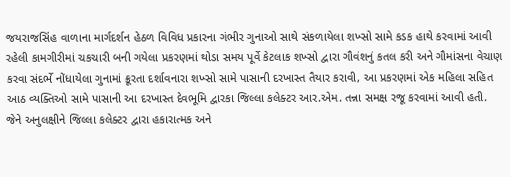જયરાજસિંહ વાળાના માર્ગદર્શન હેઠળ વિવિધ પ્રકારના ગંભીર ગુનાઓ સાથે સંકળાયેલા શખ્સો સામે કડક હાથે કરવામાં આવી રહેલી કામગીરીમાં ચકચારી બની ગયેલા પ્રકરણમાં થોડા સમય પૂર્વે કેટલાક શખ્સો દ્વારા ગૌવંશનું કતલ કરી અને ગૌમાંસના વેચાણ કરવા સંદર્ભે નોંધાયેલા ગુનામાં ક્રૂરતા દર્શાવનારા શખ્સો સામે પાસાની દરખાસ્ત તૈયાર કરાવી, આ પ્રકરણમાં એક મહિલા સહિત આઠ વ્યક્તિઓ સામે પાસાની આ દરખાસ્ત દેવભૂમિ દ્વારકા જિલ્લા કલેક્ટર આર.એમ. તન્ના સમક્ષ રજૂ કરવામાં આવી હતી.
જેને અનુલક્ષીને જિલ્લા કલેક્ટર દ્વારા હકારાત્મક અને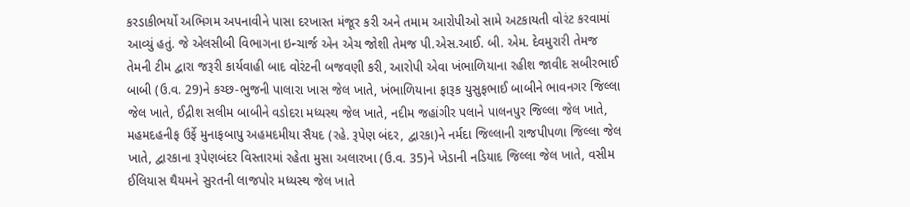કરડાકીભર્યો અભિગમ અપનાવીને પાસા દરખાસ્ત મંજૂર કરી અને તમામ આરોપીઓ સામે અટકાયતી વોરંટ કરવામાં આવ્યું હતું. જે એલસીબી વિભાગના ઇન્ચાર્જ એન એચ જોશી તેમજ પી.એસ.આઈ. બી. એમ. દેવમુરારી તેમજ તેમની ટીમ દ્વારા જરૂરી કાર્યવાહી બાદ વોરંટની બજવણી કરી, આરોપી એવા ખંભાળિયાના રહીશ જાવીદ સબીરભાઈ બાબી (ઉ.વ. 29)ને કચ્છ-ભુજની પાલારા ખાસ જેલ ખાતે, ખંભાળિયાના ફારૂક યુસુફભાઈ બાબીને ભાવનગર જિલ્લા જેલ ખાતે, ઈદ્રીશ સલીમ બાબીને વડોદરા મધ્યસ્થ જેલ ખાતે, નદીમ જહાંગીર પલાને પાલનપુર જિલ્લા જેલ ખાતે, મહમદહનીફ ઉર્ફે મુનાફબાપુ અહમદમીયા સૈયદ (રહે. રૂપેણ બંદર, દ્વારકા)ને નર્મદા જિલ્લાની રાજપીપળા જિલ્લા જેલ ખાતે, દ્વારકાના રૂપેણબંદર વિસ્તારમાં રહેતા મુસા અલારખા (ઉ.વ. 35)ને ખેડાની નડિયાદ જિલ્લા જેલ ખાતે, વસીમ ઈલિયાસ થૈયમને સુરતની લાજપોર મધ્યસ્થ જેલ ખાતે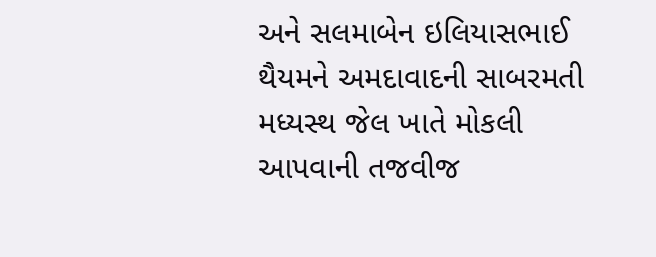અને સલમાબેન ઇલિયાસભાઈ થૈયમને અમદાવાદની સાબરમતી મધ્યસ્થ જેલ ખાતે મોકલી આપવાની તજવીજ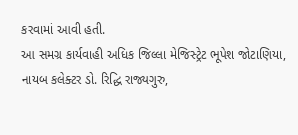કરવામાં આવી હતી.
આ સમગ્ર કાર્યવાહી અધિક જિલ્લા મેજિસ્ટ્રેટ ભૂપેશ જોટાણિયા, નાયબ કલેક્ટર ડો. રિદ્ધિ રાજ્યગુરુ,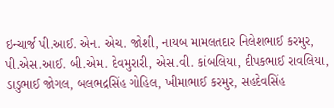ઇન્ચાર્જ પી.આઈ. એન. એચ. જોશી, નાયબ મામલતદાર નિલેશભાઈ કરમુર, પી.એસ.આઈ. બી.એમ. દેવમુરારી, એસ.વી. કાંબલિયા, દીપકભાઈ રાવલિયા, ડાડુભાઈ જોગલ, બલભદ્રસિંહ ગોહિલ, ખીમાભાઈ કરમુર, સહદેવસિંહ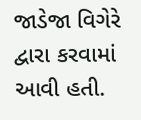જાડેજા વિગેરે દ્વારા કરવામાં આવી હતી.